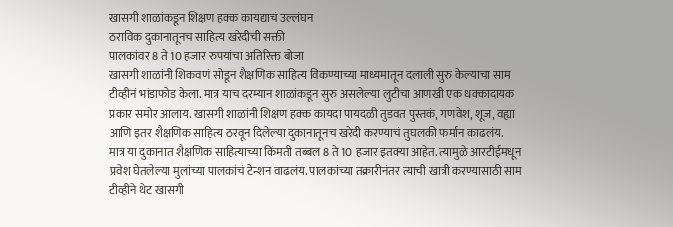खासगी शाळांकडून शिक्षण हक्क कायद्याचं उल्लंघन
ठराविक दुकानातूनच साहित्य खरेदीची सक्ती
पालकांवर 8 ते 10 हजार रुपयांचा अतिरिक्त बोजा
खासगी शाळांनी शिकवणं सोडून शैक्षणिक साहित्य विकण्याच्या माध्यमातून दलाली सुरु केल्याचा साम टीव्हीनं भांडाफोड केला. मात्र याच दरम्यान शाळांकडून सुरु असलेल्या लुटीचा आणखी एक धक्कादायक प्रकार समोर आलाय. खासगी शाळांनी शिक्षण हक्क कायदा पायदळी तुडवत पुस्तकं, गणवेश, शूज, वह्या आणि इतर शैक्षणिक साहित्य ठरवून दिलेल्या दुकानातूनच खरेदी करण्याचं तुघलकी फर्मान काढलंय.
मात्र या दुकानात शैक्षणिक साहित्याच्या किंमती तब्बल 8 ते 10 हजार इतक्या आहेत. त्यामुळे आरटीईमधून प्रवेश घेतलेल्या मुलांच्या पालकांचं टेन्शन वाढलंय. पालकांच्या तक्रारीनंतर त्याची खात्री करण्यासाठी साम टीव्हीने थेट खासगी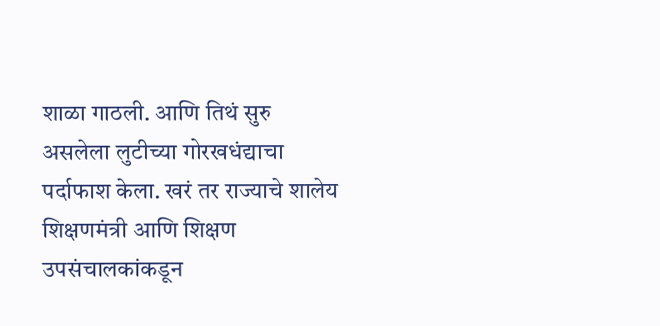शाळा गाठली. आणि तिथं सुरु असलेला लुटीच्या गोरखधंद्याचा पर्दाफाश केला. खरं तर राज्याचे शालेय शिक्षणमंत्री आणि शिक्षण उपसंचालकांकडून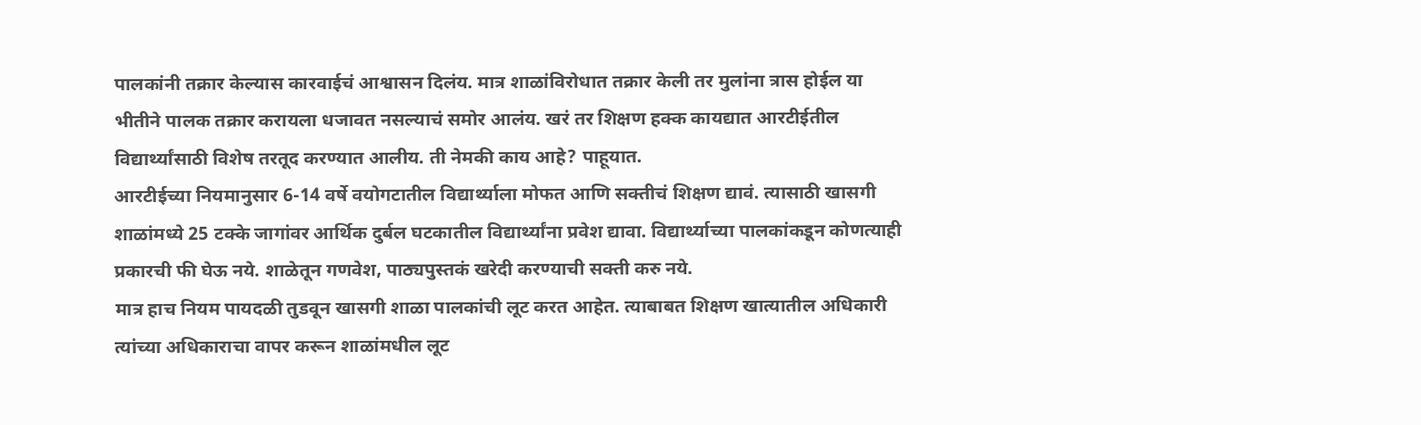पालकांनी तक्रार केल्यास कारवाईचं आश्वासन दिलंय. मात्र शाळांविरोधात तक्रार केली तर मुलांना त्रास होईल या भीतीने पालक तक्रार करायला धजावत नसल्याचं समोर आलंय. खरं तर शिक्षण हक्क कायद्यात आरटीईतील विद्यार्थ्यांसाठी विशेष तरतूद करण्यात आलीय. ती नेमकी काय आहे? पाहूयात.
आरटीईच्या नियमानुसार 6-14 वर्षे वयोगटातील विद्यार्थ्याला मोफत आणि सक्तीचं शिक्षण द्यावं. त्यासाठी खासगी शाळांमध्ये 25 टक्के जागांवर आर्थिक दुर्बल घटकातील विद्यार्थ्यांना प्रवेश द्यावा. विद्यार्थ्याच्या पालकांकडून कोणत्याही प्रकारची फी घेऊ नये. शाळेतून गणवेश, पाठ्यपुस्तकं खरेदी करण्याची सक्ती करु नये.
मात्र हाच नियम पायदळी तुडवून खासगी शाळा पालकांची लूट करत आहेत. त्याबाबत शिक्षण खात्यातील अधिकारी त्यांच्या अधिकाराचा वापर करून शाळांमधील लूट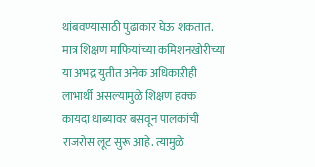थांबवण्यासाठी पुढाकार घेऊ शकतात. मात्र शिक्षण माफियांच्या कमिशनखोरीच्या या अभद्र युतीत अनेक अधिकाऱीही लाभार्थी असल्यामुळे शिक्षण हक्क कायदा धाब्यावर बसवून पालकांची राजरोस लूट सुरू आहे. त्यामुळे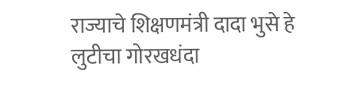राज्याचे शिक्षणमंत्री दादा भुसे हे लुटीचा गोरखधंदा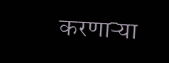करणाऱ्या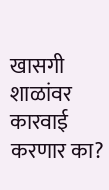खासगी शाळांवर कारवाई करणार का?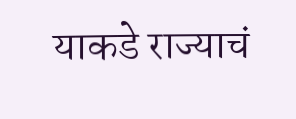याकडे राज्याचं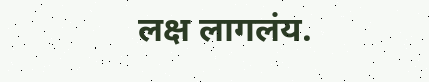लक्ष लागलंय.